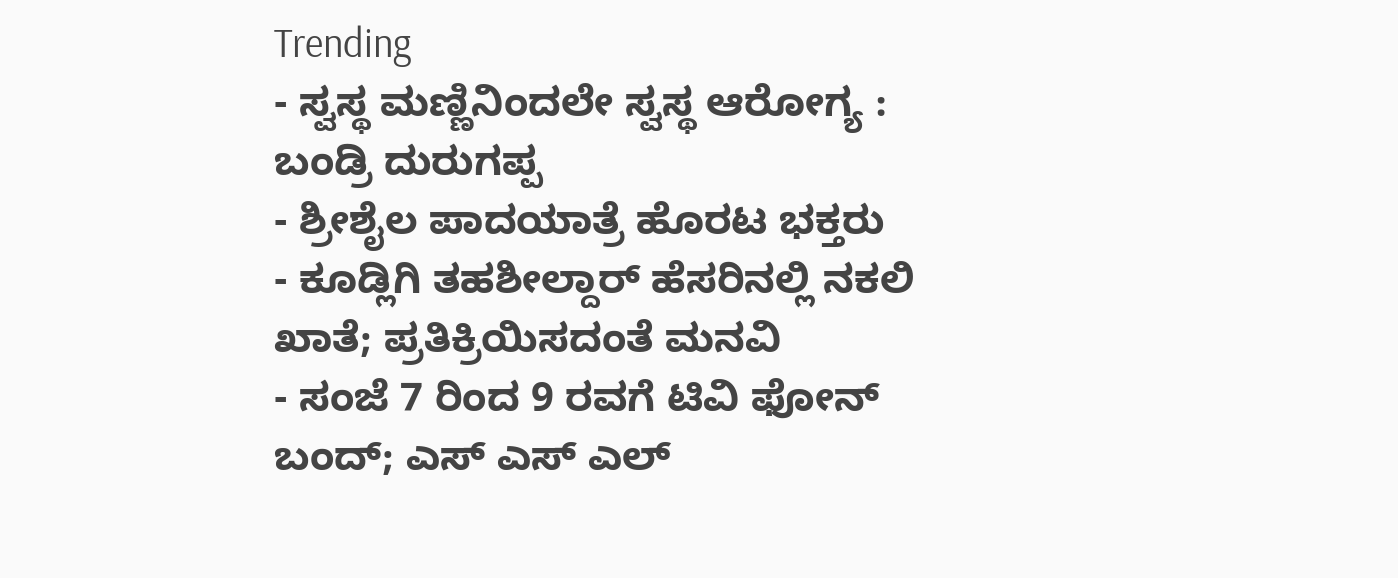Trending
- ಸ್ವಸ್ಥ ಮಣ್ಣಿನಿಂದಲೇ ಸ್ವಸ್ಥ ಆರೋಗ್ಯ : ಬಂಡ್ರಿ ದುರುಗಪ್ಪ
- ಶ್ರೀಶೈಲ ಪಾದಯಾತ್ರೆ ಹೊರಟ ಭಕ್ತರು
- ಕೂಡ್ಲಿಗಿ ತಹಶೀಲ್ದಾರ್ ಹೆಸರಿನಲ್ಲಿ ನಕಲಿ ಖಾತೆ; ಪ್ರತಿಕ್ರಿಯಿಸದಂತೆ ಮನವಿ
- ಸಂಜೆ 7 ರಿಂದ 9 ರವಗೆ ಟಿವಿ ಫೋನ್ ಬಂದ್; ಎಸ್ ಎಸ್ ಎಲ್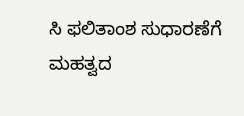ಸಿ ಫಲಿತಾಂಶ ಸುಧಾರಣೆಗೆ ಮಹತ್ವದ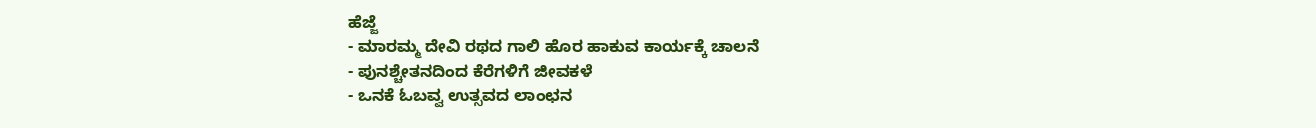ಹೆಜ್ಜೆ
- ಮಾರಮ್ಮ ದೇವಿ ರಥದ ಗಾಲಿ ಹೊರ ಹಾಕುವ ಕಾರ್ಯಕ್ಕೆ ಚಾಲನೆ
- ಪುನಶ್ಚೇತನದಿಂದ ಕೆರೆಗಳಿಗೆ ಜೀವಕಳೆ
- ಒನಕೆ ಓಬವ್ವ ಉತ್ಸವದ ಲಾಂಛನ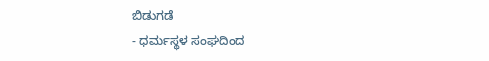ಬಿಡುಗಡೆ
- ಧರ್ಮಸ್ಥಳ ಸಂಘದಿಂದ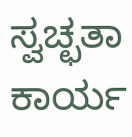ಸ್ವಚ್ಛತಾ ಕಾರ್ಯ